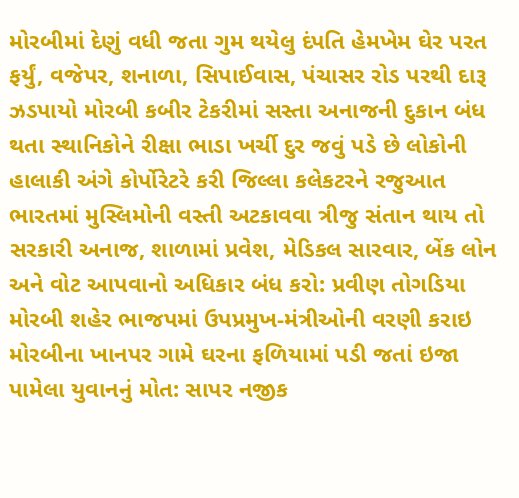મોરબીમાં દેણું વધી જતા ગુમ થયેલુ દંપતિ હેમખેમ ઘેર પરત ફર્યું, વજેપર, શનાળા, સિપાઈવાસ, પંચાસર રોડ પરથી દારૂ ઝડપાયો મોરબી કબીર ટેકરીમાં સસ્તા અનાજની દુકાન બંધ થતા સ્થાનિકોને રીક્ષા ભાડા ખર્ચી દુર જવું પડે છે લોકોની હાલાકી અંગે કોર્પોરેટરે કરી જિલ્લા કલેકટરને રજુઆત ભારતમાં મુસ્લિમોની વસ્તી અટકાવવા ત્રીજુ સંતાન થાય તો સરકારી અનાજ, શાળામાં પ્રવેશ, મેડિકલ સારવાર, બેંક લોન અને વોટ આપવાનો અધિકાર બંધ કરો: પ્રવીણ તોગડિયા મોરબી શહેર ભાજપમાં ઉપપ્રમુખ-મંત્રીઓની વરણી કરાઇ મોરબીના ખાનપર ગામે ઘરના ફળિયામાં પડી જતાં ઇજા પામેલા યુવાનનું મોત: સાપર નજીક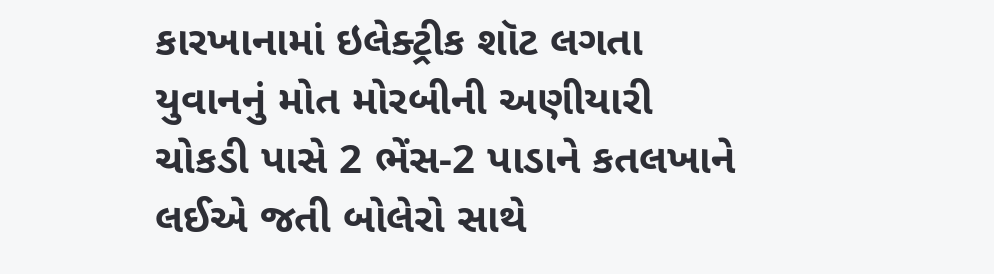કારખાનામાં ઇલેક્ટ્રીક શૉટ લગતા યુવાનનું મોત મોરબીની અણીયારી ચોકડી પાસે 2 ભેંસ-2 પાડાને કતલખાને લઈએ જતી બોલેરો સાથે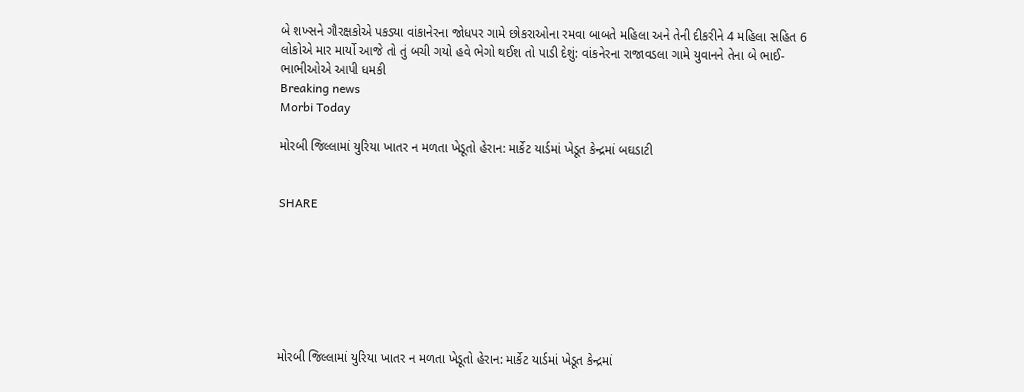બે શખ્સને ગૌરક્ષકોએ પકડ્યા વાંકાનેરના જોધપર ગામે છોકરાઓના રમવા બાબતે મહિલા અને તેની દીકરીને 4 મહિલા સહિત 6 લોકોએ માર માર્યો આજે તો તું બચી ગયો હવે ભેગો થઈશ તો પાડી દેશું: વાંકનેરના રાજાવડલા ગામે યુવાનને તેના બે ભાઈ-ભાભીઓએ આપી ધમકી
Breaking news
Morbi Today

મોરબી જિલ્લામાં યુરિયા ખાતર ન મળતા ખેડૂતો હેરાન: માર્કેટ યાર્ડમાં ખેડૂત કેન્દ્રમાં બઘડાટી


SHARE







મોરબી જિલ્લામાં યુરિયા ખાતર ન મળતા ખેડૂતો હેરાન: માર્કેટ યાર્ડમાં ખેડૂત કેન્દ્રમાં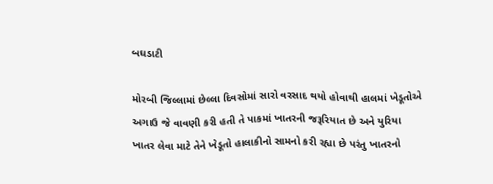બઘડાટી

મોરબી જિલ્લામાં છેલ્લા દિવસોમાં સારો વરસાદ થયો હોવાથી હાલમાં ખેડૂતોએ અગાઉ જે વાવણી કરી હતી તે પાકમાં ખાતરની જરૂરિયાત છે અને યુરિયા ખાતર લેવા માટે તેને ખેડૂતો હાલાકીનો સામનો કરી રહ્યા છે પરંતુ ખાતરનો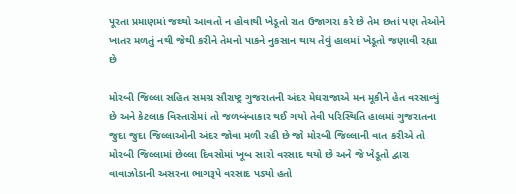પૂરતા પ્રમાણમાં જથ્થો આવતો ન હોવાથી ખેડૂતો રાત ઉજાગરા કરે છે તેમ છતાં પણ તેઓને ખાતર મળતું નથી જેથી કરીને તેમનો પાકને નુકસાન થાય તેવું હાલમાં ખેડૂતો જણાવી રહ્યા છે

મોરબી જિલ્લા સહિત સમગ્ર સૌરાષ્ટ્ર ગુજરાતની અંદર મેઘરાજાએ મન મૂકીને હેત વરસાવ્યું છે અને કેટલાક વિસ્તારોમાં તો જળબંબાકાર થઈ ગયો તેવી પરિસ્થિતિ હાલમાં ગુજરાતના જુદા જુદા જિલ્લાઓની અંદર જોવા મળી રહી છે જો મોરબી જિલ્લાની વાત કરીએ તો મોરબી જિલ્લામાં છેલ્લા દિવસોમાં ખૂબ સારો વરસાદ થયો છે અને જે ખેડૂતો દ્વારા વાવાઝોડાની અસરના ભાગરૂપે વરસાદ પડ્યો હતો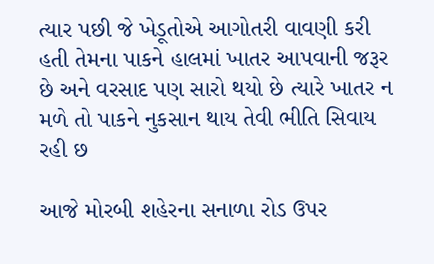ત્યાર પછી જે ખેડૂતોએ આગોતરી વાવણી કરી હતી તેમના પાકને હાલમાં ખાતર આપવાની જરૂર છે અને વરસાદ પણ સારો થયો છે ત્યારે ખાતર ન મળે તો પાકને નુકસાન થાય તેવી ભીતિ સિવાય રહી છ

આજે મોરબી શહેરના સનાળા રોડ ઉપર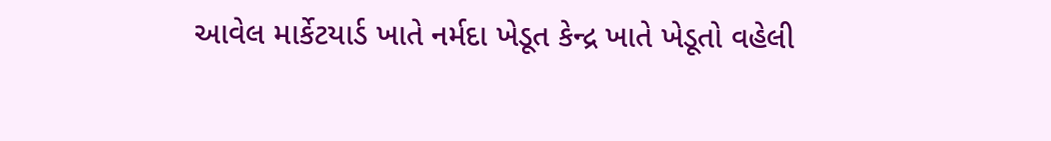આવેલ માર્કેટયાર્ડ ખાતે નર્મદા ખેડૂત કેન્દ્ર ખાતે ખેડૂતો વહેલી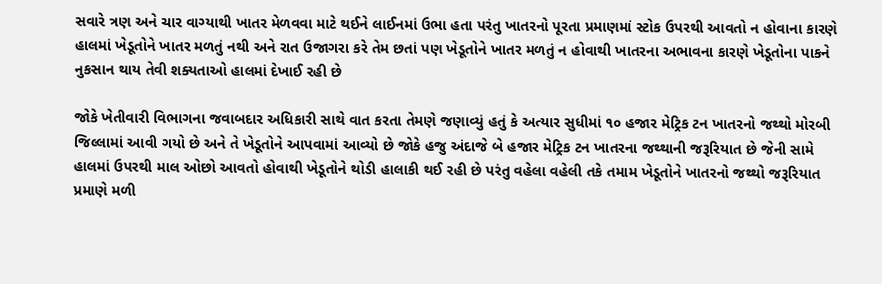સવારે ત્રણ અને ચાર વાગ્યાથી ખાતર મેળવવા માટે થઈને લાઈનમાં ઉભા હતા પરંતુ ખાતરનો પૂરતા પ્રમાણમાં સ્ટોક ઉપરથી આવતો ન હોવાના કારણે હાલમાં ખેડૂતોને ખાતર મળતું નથી અને રાત ઉજાગરા કરે તેમ છતાં પણ ખેડૂતોને ખાતર મળતું ન હોવાથી ખાતરના અભાવના કારણે ખેડૂતોના પાકને નુકસાન થાય તેવી શક્યતાઓ હાલમાં દેખાઈ રહી છે

જોકે ખેતીવારી વિભાગના જવાબદાર અધિકારી સાથે વાત કરતા તેમણે જણાવ્યું હતું કે અત્યાર સુધીમાં ૧૦ હજાર મેટ્રિક ટન ખાતરનો જથ્થો મોરબી જિલ્લામાં આવી ગયો છે અને તે ખેડૂતોને આપવામાં આવ્યો છે જોકે હજુ અંદાજે બે હજાર મેટ્રિક ટન ખાતરના જથ્થાની જરૂરિયાત છે જેની સામે હાલમાં ઉપરથી માલ ઓછો આવતો હોવાથી ખેડૂતોને થોડી હાલાકી થઈ રહી છે પરંતુ વહેલા વહેલી તકે તમામ ખેડૂતોને ખાતરનો જથ્થો જરૂરિયાત પ્રમાણે મળી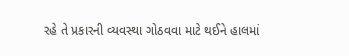રહે તે પ્રકારની વ્યવસ્થા ગોઠવવા માટે થઈને હાલમાં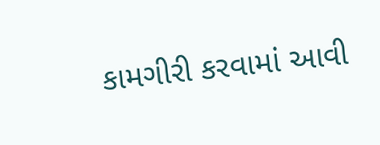કામગીરી કરવામાં આવી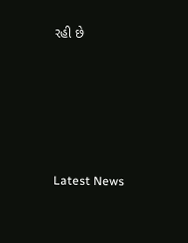રહી છે






Latest News